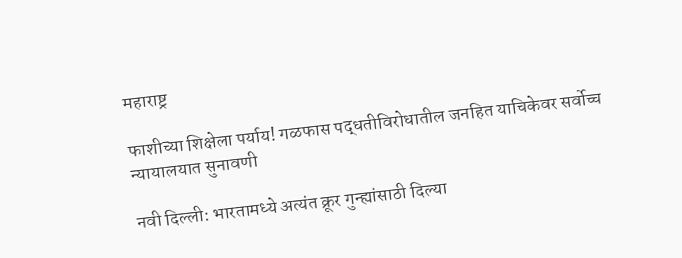महाराष्ट्र

फाशीच्या शिक्षेला पर्याय! गळफास पद्धतीविरोधातील जनहित याचिकेवर सर्वोच्च न्यायालयात सुनावणी

नवी दिल्ली: भारतामध्ये अत्यंत क्रूर गुन्ह्यांसाठी दिल्या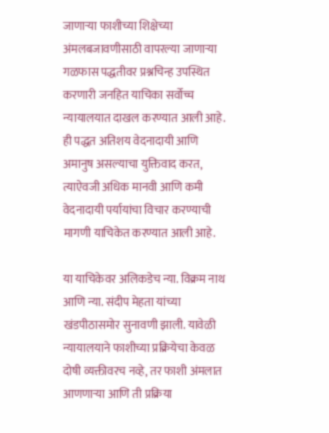जाणाऱ्या फाशीच्या शिक्षेच्या अंमलबजावणीसाठी वापरल्या जाणाऱ्या गळफास पद्धतीवर प्रश्नचिन्ह उपस्थित करणारी जनहित याचिका सर्वोच्च न्यायालयात दाखल करण्यात आली आहे. ही पद्धत अतिशय वेदनादायी आणि अमानुष असल्याचा युक्तिवाद करत, त्याऐवजी अधिक मानवी आणि कमी वेदनादायी पर्यायांचा विचार करण्याची मागणी याचिकेत करण्यात आली आहे.

या याचिकेवर अलिकडेच न्या. विक्रम नाथ आणि न्या. संदीप मेहता यांच्या खंडपीठासमोर सुनावणी झाली. यावेळी न्यायालयाने फाशीच्या प्रक्रियेचा केवळ दोषी व्यक्तीवरच नव्हे, तर फाशी अंमलात आणणाऱ्या आणि ती प्रक्रिया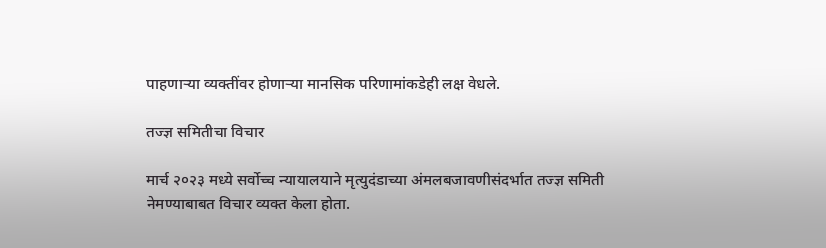पाहणाऱ्या व्यक्तींवर होणाऱ्या मानसिक परिणामांकडेही लक्ष वेधले.

तज्ज्ञ समितीचा विचार

मार्च २०२३ मध्ये सर्वोच्च न्यायालयाने मृत्युदंडाच्या अंमलबजावणीसंदर्भात तज्ज्ञ समिती नेमण्याबाबत विचार व्यक्त केला होता.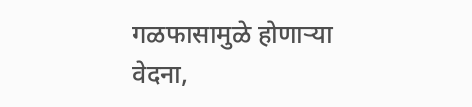गळफासामुळे होणाऱ्या वेदना,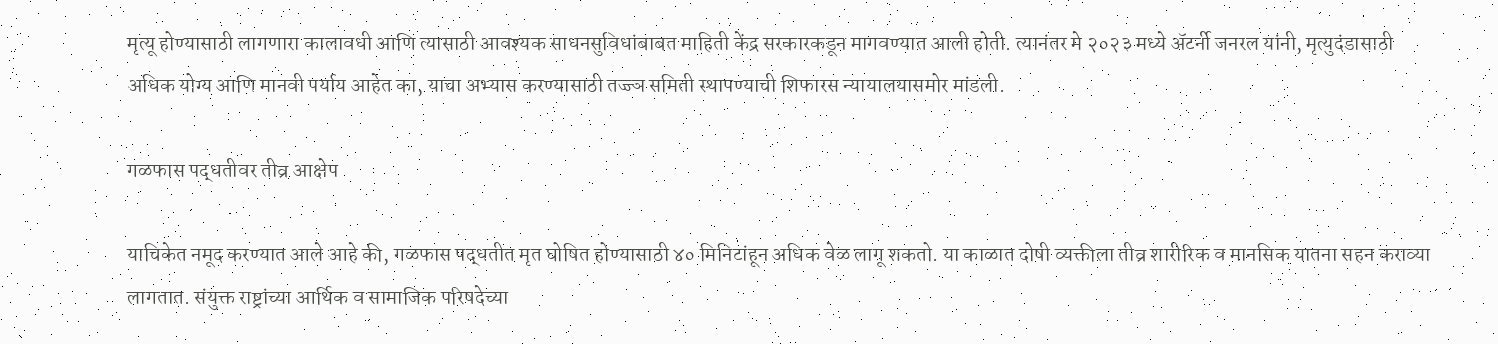मृत्यू होण्यासाठी लागणारा कालावधी आणि त्यासाठी आवश्यक साधनसुविधांबाबत माहिती केंद्र सरकारकडून मागवण्यात आली होती. त्यानंतर मे २०२३ मध्ये अ‍ॅटर्नी जनरल यांनी, मृत्युदंडासाठी अधिक योग्य आणि मानवी पर्याय आहेत का, याचा अभ्यास करण्यासाठी तज्ज्ञ समिती स्थापण्याची शिफारस न्यायालयासमोर मांडली.

गळफास पद्धतीवर तीव्र आक्षेप

याचिकेत नमूद करण्यात आले आहे की, गळफास पद्धतीत मृत घोषित होण्यासाठी ४० मिनिटांहून अधिक वेळ लागू शकतो. या काळात दोषी व्यक्तीला तीव्र शारीरिक व मानसिक यातना सहन कराव्या लागतात. संयुक्त राष्ट्रांच्या आर्थिक व सामाजिक परिषदेच्या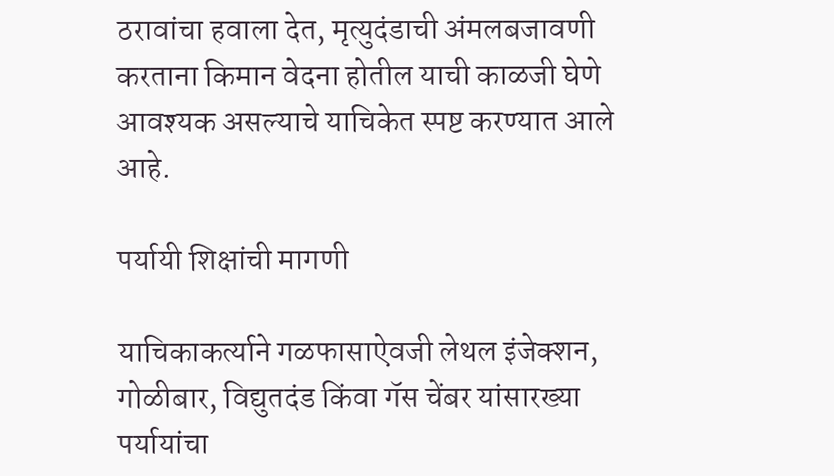ठरावांचा हवाला देत, मृत्युदंडाची अंमलबजावणी करताना किमान वेदना होतील याची काळजी घेणे आवश्यक असल्याचे याचिकेत स्पष्ट करण्यात आले आहे.

पर्यायी शिक्षांची मागणी

याचिकाकर्त्याने गळफासाऐवजी लेथल इंजेक्शन, गोळीबार, विद्युतदंड किंवा गॅस चेंबर यांसारख्या पर्यायांचा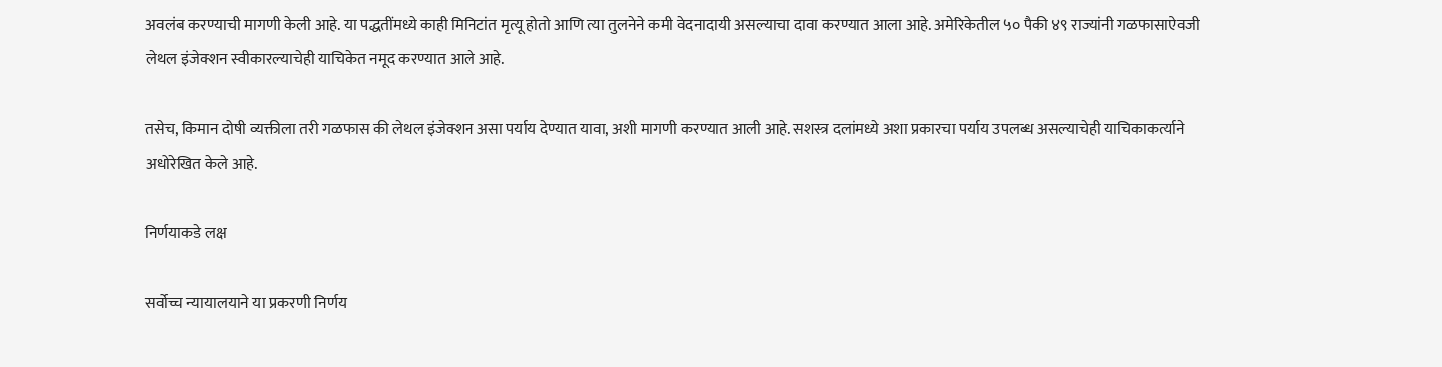अवलंब करण्याची मागणी केली आहे. या पद्धतींमध्ये काही मिनिटांत मृत्यू होतो आणि त्या तुलनेने कमी वेदनादायी असल्याचा दावा करण्यात आला आहे. अमेरिकेतील ५० पैकी ४९ राज्यांनी गळफासाऐवजी लेथल इंजेक्शन स्वीकारल्याचेही याचिकेत नमूद करण्यात आले आहे.

तसेच, किमान दोषी व्यक्तीला तरी गळफास की लेथल इंजेक्शन असा पर्याय देण्यात यावा, अशी मागणी करण्यात आली आहे. सशस्त्र दलांमध्ये अशा प्रकारचा पर्याय उपलब्ध असल्याचेही याचिकाकर्त्याने अधोरेखित केले आहे.

निर्णयाकडे लक्ष

सर्वोच्च न्यायालयाने या प्रकरणी निर्णय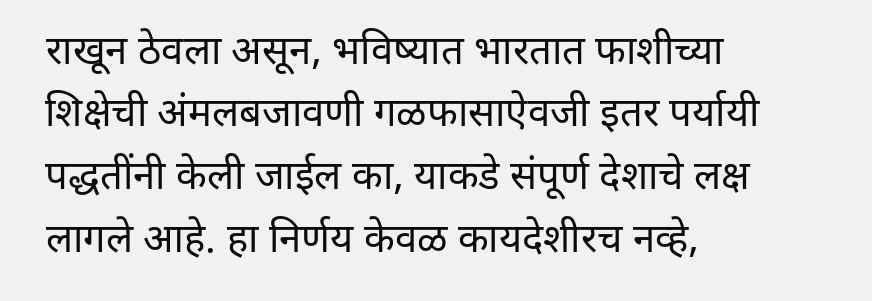राखून ठेवला असून, भविष्यात भारतात फाशीच्या शिक्षेची अंमलबजावणी गळफासाऐवजी इतर पर्यायी पद्धतींनी केली जाईल का, याकडे संपूर्ण देशाचे लक्ष लागले आहे. हा निर्णय केवळ कायदेशीरच नव्हे,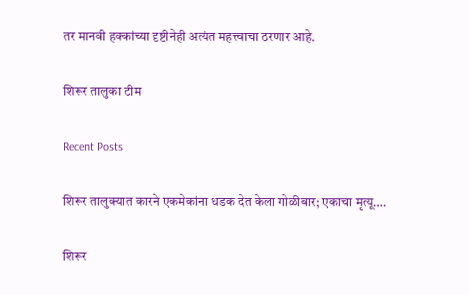तर मानवी हक्कांच्या दृष्टीनेही अत्यंत महत्त्वाचा ठरणार आहे.

शिरूर तालुका टीम

Recent Posts

शिरूर तालुक्यात कारने एकमेकांना धडक देत केला गोळीबार; एकाचा मृत्यू….

शिरूर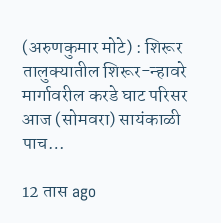(अरुणकुमार मोटे) : शिरूर तालुक्यातील शिरूर-न्हावरे मार्गावरील करडे घाट परिसर आज (सोमवरा) सायंकाळी पाच…

12 तास ago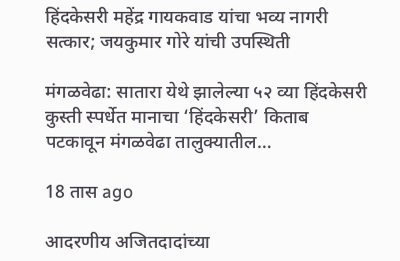हिंदकेसरी महेंद्र गायकवाड यांचा भव्य नागरी सत्कार; जयकुमार गोरे यांची उपस्थिती

मंगळवेढा: सातारा येथे झालेल्या ५२ व्या हिंदकेसरी कुस्ती स्पर्धेत मानाचा ‘हिंदकेसरी’ किताब पटकावून मंगळवेढा तालुक्यातील…

18 तास ago

आदरणीय अजितदादांच्या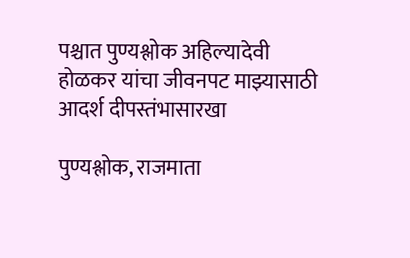पश्चात पुण्यश्लोक अहिल्यादेवी होळकर यांचा जीवनपट माझ्यासाठी आदर्श दीपस्तंभासारखा

पुण्यश्लोक, राजमाता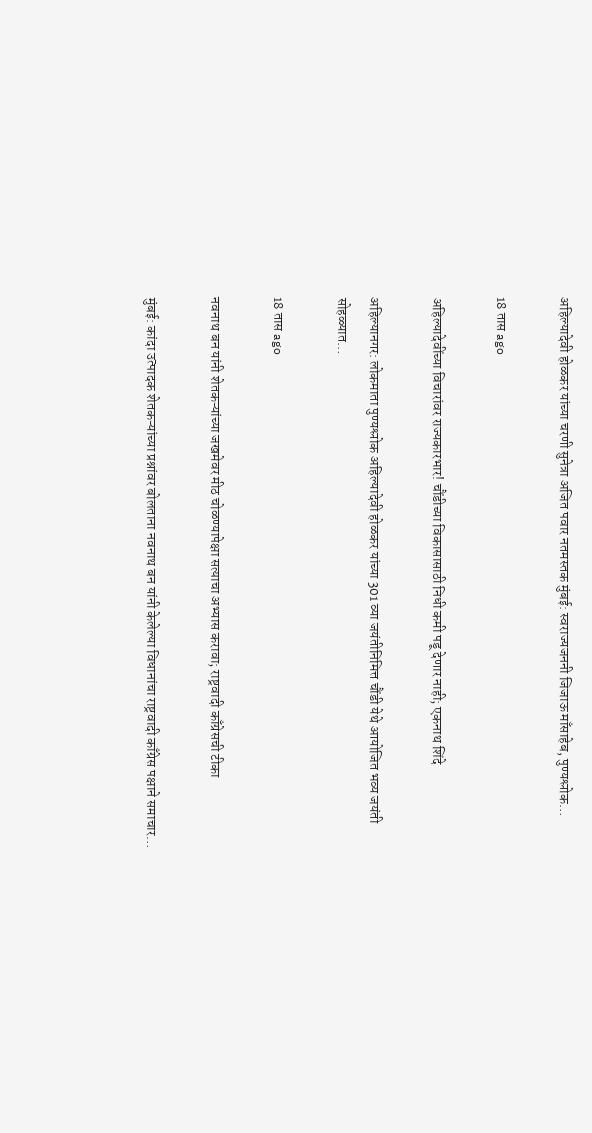अहिल्यादेवी होळकर यांच्या चरणी सुनेत्रा अजित पवार नतमस्तक मुंबई: स्वराज्यजननी जिजाऊ माँसाहेब, पुण्यश्लोक…

18 तास ago

अहिल्यादेवींच्या विचारांवर राज्यकारभार! चौंडीच्या विकासासाठी निधी कमी पडू देणार नाही; एकनाथ शिंदे

अहिल्यानगर: लोकमाता पुण्यश्लोक अहिल्यादेवी होळकर यांच्या 301 व्या जयंतीनिमित्त चौंडी येथे आयोजित भव्य जयंती सोहळ्यात…

18 तास ago

नवनाथ बन यांनी शेतकऱ्यांच्या जखमेवर मीठ चोळण्यापेक्षा सत्याचा अभ्यास करावा; राष्ट्रवादी काँग्रेसची टीका

मुंबई: कांदा उत्पादक शेतकऱ्यांच्या प्रश्नांवर बोलताना नवनाथ बन यांनी केलेल्या विधानांचा राष्ट्रवादी काँग्रेस पक्षाने समाचार…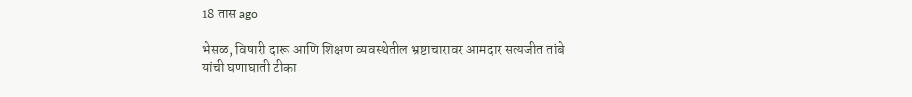18 तास ago

भेसळ, विषारी दारू आणि शिक्षण व्यवस्थेतील भ्रष्टाचारावर आमदार सत्यजीत तांबे यांची घणाघाती टीका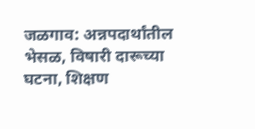जळगाव: अन्नपदार्थांतील भेसळ, विषारी दारूच्या घटना, शिक्षण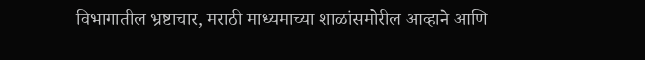विभागातील भ्रष्टाचार, मराठी माध्यमाच्या शाळांसमोरील आव्हाने आणि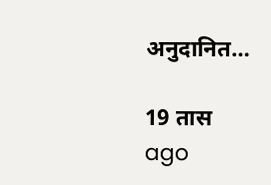अनुदानित…

19 तास ago